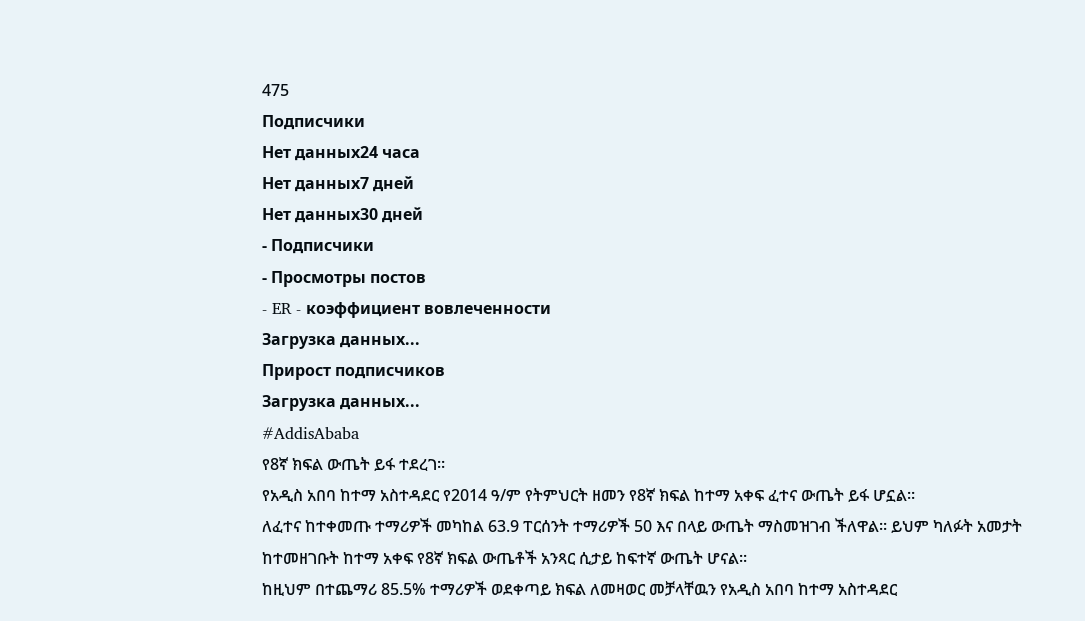475
Подписчики
Нет данных24 часа
Нет данных7 дней
Нет данных30 дней
- Подписчики
- Просмотры постов
- ER - коэффициент вовлеченности
Загрузка данных...
Прирост подписчиков
Загрузка данных...
#AddisAbaba
የ8ኛ ክፍል ውጤት ይፋ ተደረገ።
የአዲስ አበባ ከተማ አስተዳደር የ2014 ዓ/ም የትምህርት ዘመን የ8ኛ ክፍል ከተማ አቀፍ ፈተና ውጤት ይፋ ሆኗል።
ለፈተና ከተቀመጡ ተማሪዎች መካከል 63.9 ፐርሰንት ተማሪዎች 50 እና በላይ ውጤት ማስመዝገብ ችለዋል፡፡ ይህም ካለፉት አመታት ከተመዘገቡት ከተማ አቀፍ የ8ኛ ክፍል ውጤቶች አንጻር ሲታይ ከፍተኛ ውጤት ሆናል፡፡
ከዚህም በተጨማሪ 85.5% ተማሪዎች ወደቀጣይ ክፍል ለመዛወር መቻላቸዉን የአዲስ አበባ ከተማ አስተዳደር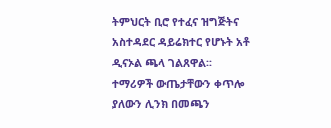ትምህርት ቢሮ የተፈና ዝግጅትና አስተዳደር ዳይሬክተር የሆኑት አቶ ዲናኦል ጫላ ገልጸዋል፡፡
ተማሪዎች ውጤታቸውን ቀጥሎ ያለውን ሊንክ በመጫን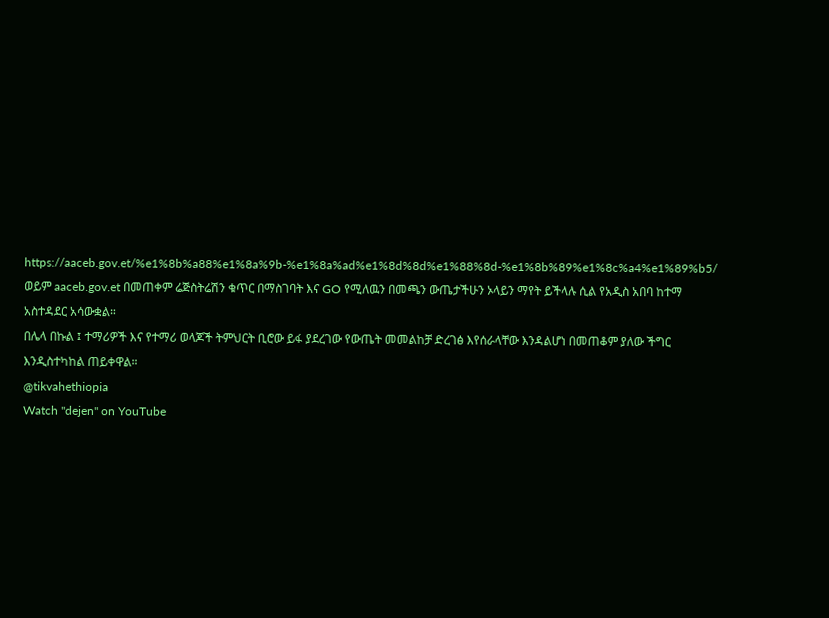https://aaceb.gov.et/%e1%8b%a88%e1%8a%9b-%e1%8a%ad%e1%8d%8d%e1%88%8d-%e1%8b%89%e1%8c%a4%e1%89%b5/ ወይም aaceb.gov.et በመጠቀም ሬጅስትሬሽን ቁጥር በማስገባት እና GO የሚለዉን በመጫን ውጤታችሁን ኦላይን ማየት ይችላሉ ሲል የአዲስ አበባ ከተማ አስተዳደር አሳውቋል።
በሌላ በኩል ፤ ተማሪዎች እና የተማሪ ወላጆች ትምህርት ቢሮው ይፋ ያደረገው የውጤት መመልከቻ ድረገፅ እየሰራላቸው እንዳልሆነ በመጠቆም ያለው ችግር እንዲስተካከል ጠይቀዋል።
@tikvahethiopia
Watch "dejen" on YouTube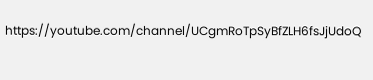https://youtube.com/channel/UCgmRoTpSyBfZLH6fsJjUdoQ